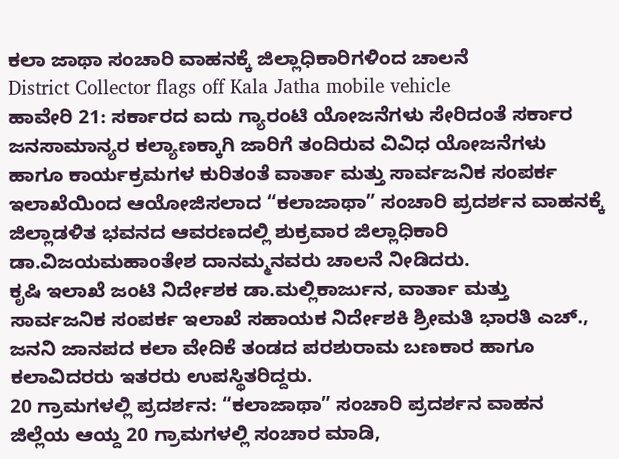ಕಲಾ ಜಾಥಾ ಸಂಚಾರಿ ವಾಹನಕ್ಕೆ ಜಿಲ್ಲಾಧಿಕಾರಿಗಳಿಂದ ಚಾಲನೆ
District Collector flags off Kala Jatha mobile vehicle
ಹಾವೇರಿ 21: ಸರ್ಕಾರದ ಐದು ಗ್ಯಾರಂಟಿ ಯೋಜನೆಗಳು ಸೇರಿದಂತೆ ಸರ್ಕಾರ ಜನಸಾಮಾನ್ಯರ ಕಲ್ಯಾಣಕ್ಕಾಗಿ ಜಾರಿಗೆ ತಂದಿರುವ ವಿವಿಧ ಯೋಜನೆಗಳು ಹಾಗೂ ಕಾರ್ಯಕ್ರಮಗಳ ಕುರಿತಂತೆ ವಾರ್ತಾ ಮತ್ತು ಸಾರ್ವಜನಿಕ ಸಂಪರ್ಕ ಇಲಾಖೆಯಿಂದ ಆಯೋಜಿಸಲಾದ “ಕಲಾಜಾಥಾ” ಸಂಚಾರಿ ಪ್ರದರ್ಶನ ವಾಹನಕ್ಕೆ ಜಿಲ್ಲಾಡಳಿತ ಭವನದ ಆವರಣದಲ್ಲಿ ಶುಕ್ರವಾರ ಜಿಲ್ಲಾಧಿಕಾರಿ ಡಾ.ವಿಜಯಮಹಾಂತೇಶ ದಾನಮ್ಮನವರು ಚಾಲನೆ ನೀಡಿದರು.
ಕೃಷಿ ಇಲಾಖೆ ಜಂಟಿ ನಿರ್ದೇಶಕ ಡಾ.ಮಲ್ಲಿಕಾರ್ಜುನ, ವಾರ್ತಾ ಮತ್ತು ಸಾರ್ವಜನಿಕ ಸಂಪರ್ಕ ಇಲಾಖೆ ಸಹಾಯಕ ನಿರ್ದೇಶಕಿ ಶ್ರೀಮತಿ ಭಾರತಿ ಎಚ್., ಜನನಿ ಜಾನಪದ ಕಲಾ ವೇದಿಕೆ ತಂಡದ ಪರಶುರಾಮ ಬಣಕಾರ ಹಾಗೂ ಕಲಾವಿದರರು ಇತರರು ಉಪಸ್ಥಿತರಿದ್ದರು.
20 ಗ್ರಾಮಗಳಲ್ಲಿ ಪ್ರದರ್ಶನ: “ಕಲಾಜಾಥಾ” ಸಂಚಾರಿ ಪ್ರದರ್ಶನ ವಾಹನ ಜಿಲ್ಲೆಯ ಆಯ್ದ 20 ಗ್ರಾಮಗಳಲ್ಲಿ ಸಂಚಾರ ಮಾಡಿ,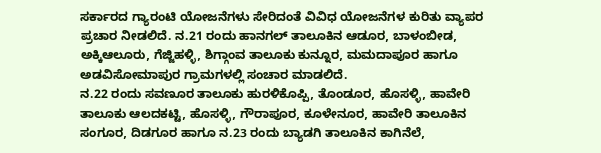ಸರ್ಕಾರದ ಗ್ಯಾರಂಟಿ ಯೋಜನೆಗಳು ಸೇರಿದಂತೆ ವಿವಿಧ ಯೋಜನೆಗಳ ಕುರಿತು ವ್ಯಾಪರ ಪ್ರಚಾರ ನೀಡಲಿದೆ. ನ.21 ರಂದು ಹಾನಗಲ್ ತಾಲೂಕಿನ ಆಡೂರ, ಬಾಳಂಬೀಡ, ಅಕ್ಕಿಆಲೂರು, ಗೆಜ್ಜಿಹಳ್ಳಿ, ಶಿಗ್ಗಾಂವ ತಾಲೂಕು ಕುನ್ನೂರ, ಮಮದಾಪೂರ ಹಾಗೂ ಅಡವಿಸೋಮಾಪುರ ಗ್ರಾಮಗಳಲ್ಲಿ ಸಂಚಾರ ಮಾಡಲಿದೆ.
ನ.22 ರಂದು ಸವಣೂರ ತಾಲೂಕು ಹುರಳಿಕೊಪ್ಪಿ, ತೊಂಡೂರ, ಹೊಸಳ್ಳಿ, ಹಾವೇರಿ ತಾಲೂಕು ಆಲದಕಟ್ಟಿ, ಹೊಸಳ್ಳಿ, ಗೌರಾಪೂರ, ಕೂಳೇನೂರ, ಹಾವೇರಿ ತಾಲೂಕಿನ ಸಂಗೂರ, ದಿಡಗೂರ ಹಾಗೂ ನ.23 ರಂದು ಬ್ಯಾಡಗಿ ತಾಲೂಕಿನ ಕಾಗಿನೆಲೆ,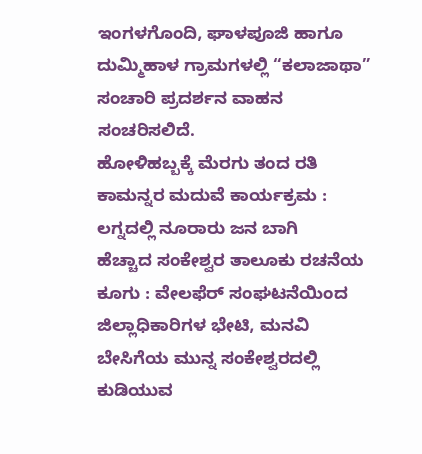ಇಂಗಳಗೊಂದಿ, ಘಾಳಪೂಜಿ ಹಾಗೂ ದುಮ್ಮಿಹಾಳ ಗ್ರಾಮಗಳಲ್ಲಿ “ಕಲಾಜಾಥಾ” ಸಂಚಾರಿ ಪ್ರದರ್ಶನ ವಾಹನ ಸಂಚರಿಸಲಿದೆ.
ಹೋಳಿಹಬ್ಬಕ್ಕೆ ಮೆರಗು ತಂದ ರತಿ ಕಾಮನ್ನರ ಮದುವೆ ಕಾರ್ಯಕ್ರಮ : ಲಗ್ನದಲ್ಲಿ ನೂರಾರು ಜನ ಬಾಗಿ
ಹೆಚ್ಚಾದ ಸಂಕೇಶ್ವರ ತಾಲೂಕು ರಚನೆಯ ಕೂಗು : ವೇಲಫೆರ್ ಸಂಘಟನೆಯಿಂದ ಜಿಲ್ಲಾಧಿಕಾರಿಗಳ ಭೇಟಿ, ಮನವಿ
ಬೇಸಿಗೆಯ ಮುನ್ನ ಸಂಕೇಶ್ವರದಲ್ಲಿ ಕುಡಿಯುವ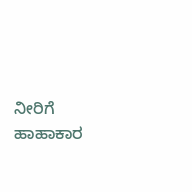ನೀರಿಗೆ ಹಾಹಾಕಾರ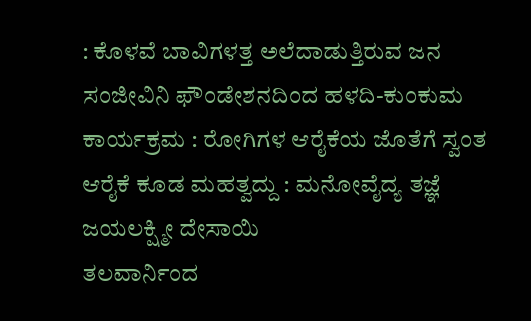: ಕೊಳವೆ ಬಾವಿಗಳತ್ತ ಅಲೆದಾಡುತ್ತಿರುವ ಜನ
ಸಂಜೀವಿನಿ ಫೌಂಡೇಶನದಿಂದ ಹಳದಿ-ಕುಂಕುಮ ಕಾರ್ಯಕ್ರಮ : ರೋಗಿಗಳ ಆರೈಕೆಯ ಜೊತೆಗೆ ಸ್ವಂತ ಆರೈಕೆ ಕೂಡ ಮಹತ್ವದ್ದು : ಮನೋವೈದ್ಯ ತಜ್ಞೆ ಜಯಲಕ್ಷ್ಮೀ ದೇಸಾಯಿ
ತಲವಾರ್ನಿಂದ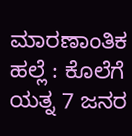ಮಾರಣಾಂತಿಕ ಹಲ್ಲೆ : ಕೊಲೆಗೆ ಯತ್ನ 7 ಜನರ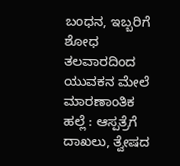ಬಂಧನ, ಇಬ್ಬರಿಗೆ ಶೋಧ
ತಲವಾರದಿಂದ ಯುವಕನ ಮೇಲೆ ಮಾರಣಾಂತಿಕ ಹಲ್ಲೆ : ಆಸ್ಪತ್ರೆಗೆ ದಾಖಲು, ತ್ವೇಷದ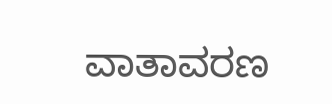ವಾತಾವರಣ